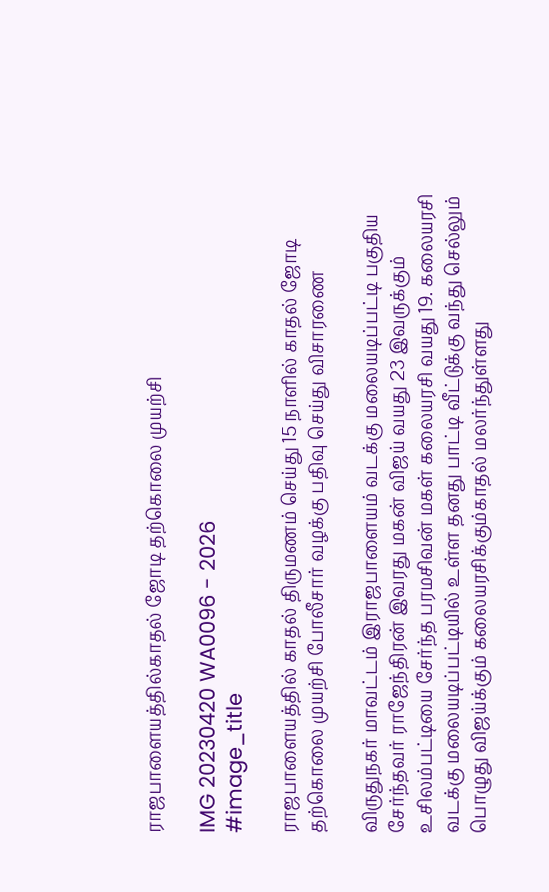ராஜபாளையத்தில்காதல் ஜோடி தற்கொலை முயற்சி

IMG 20230420 WA0096 - 2026
#image_title

ராஜபாளையத்தில் காதல் திருமணம் செய்து 15 நாளில் காதல் ஜோடி தற்கொலை முயற்சி போலீசார் வழக்கு பதிவு செய்து விசாரணை

விருதுநகர் மாவட்டம் இராஜபாளையம் வடக்கு மலையடிப்பட்டி பகுதிய சேர்ந்தவர் ராஜேந்திரன் இவரது மகன் விஜய் வயது 23 இவருக்கும் உசிலம்பட்டியை சேர்ந்த பரமசிவன் மகள் கலையரசி வயது 19. கலையரசி வடக்கு மலையடிப்பட்டியில் உள்ள தனது பாட்டி வீட்டுக்கு வந்து செல்லும் பொழுது விஜய்க்கும் கலையரசிக்கும்காதல் மலர்ந்துள்ளது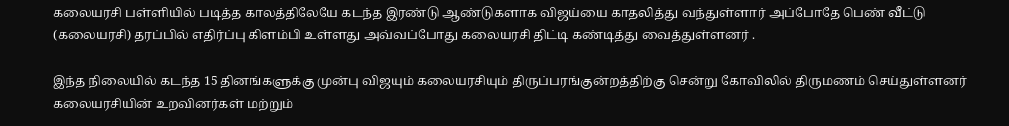கலையரசி பள்ளியில் படித்த காலத்திலேயே கடந்த இரண்டு ஆண்டுகளாக விஜய்யை காதலித்து வந்துள்ளார் அப்போதே பெண் வீட்டு (கலையரசி) தரப்பில் எதிர்ப்பு கிளம்பி உள்ளது அவ்வப்போது கலையரசி திட்டி கண்டித்து வைத்துள்ளனர் .

இந்த நிலையில் கடந்த 15 தினங்களுக்கு முன்பு விஜயும் கலையரசியும் திருப்பரங்குன்றத்திற்கு சென்று கோவிலில் திருமணம் செய்துள்ளனர் கலையரசியின் உறவினர்கள் மற்றும்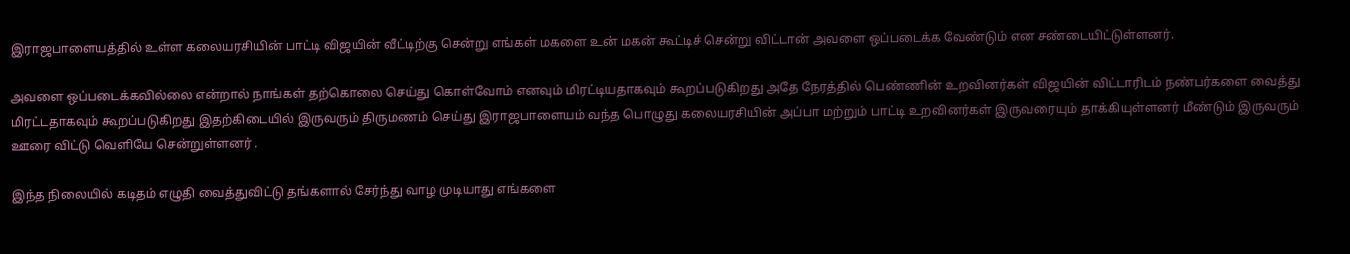இராஜபாளையத்தில் உள்ள கலையரசியின் பாட்டி விஜயின் வீட்டிற்கு சென்று எங்கள் மகளை உன் மகன் கூட்டிச் சென்று விட்டான் அவளை ஒப்படைக்க வேண்டும் என சண்டையிட்டுள்ளனர்.

அவளை ஒப்படைக்கவில்லை என்றால் நாங்கள் தற்கொலை செய்து கொள்வோம் எனவும் மிரட்டியதாகவும் கூறப்படுகிறது அதே நேரத்தில் பெண்ணின் உறவினர்கள் விஜயின் விட்டாரிடம் நண்பர்களை வைத்து மிரட்டதாகவும் கூறப்படுகிறது இதற்கிடையில் இருவரும் திருமணம் செய்து இராஜபாளையம் வந்த பொழுது கலையரசியின் அப்பா மற்றும் பாட்டி உறவினர்கள் இருவரையும் தாக்கியுள்ளனர் மீண்டும் இருவரும் ஊரை விட்டு வெளியே சென்றுள்ளனர் .

இந்த நிலையில் கடிதம் எழுதி வைத்துவிட்டு தங்களால் சேர்ந்து வாழ முடியாது எங்களை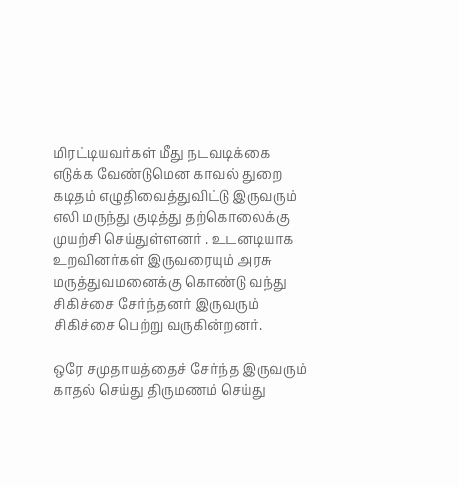மிரட்டியவர்கள் மீது நடவடிக்கை எடுக்க வேண்டுமென காவல் துறை கடிதம் எழுதிவைத்துவிட்டு இருவரும் எலி மருந்து குடித்து தற்கொலைக்கு முயற்சி செய்துள்ளனர் . உடனடியாக உறவினர்கள் இருவரையும் அரசு மருத்துவமனைக்கு கொண்டு வந்து சிகிச்சை சேர்ந்தனர் இருவரும் சிகிச்சை பெற்று வருகின்றனர்.

ஒரே சமுதாயத்தைச் சேர்ந்த இருவரும் காதல் செய்து திருமணம் செய்து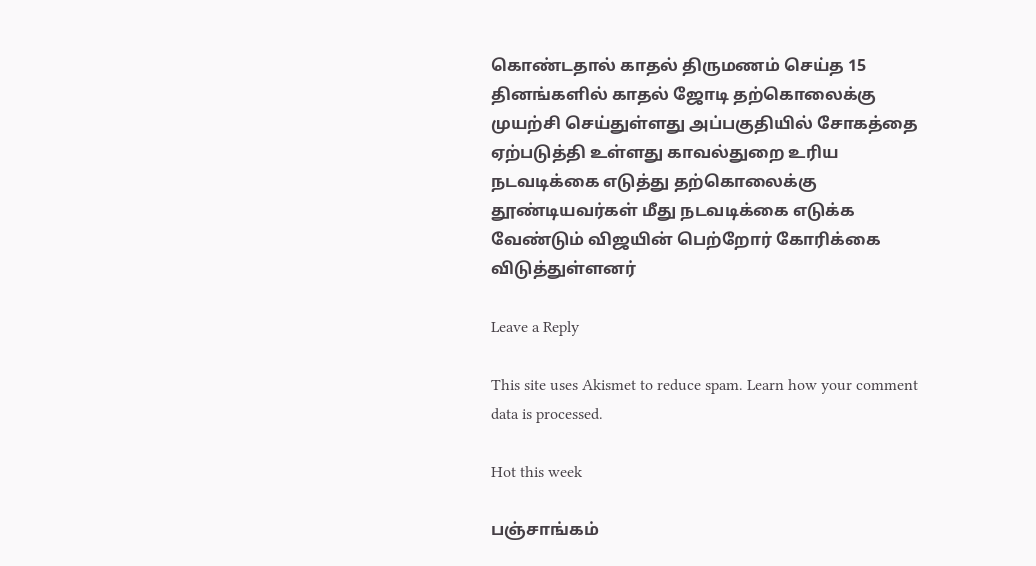கொண்டதால் காதல் திருமணம் செய்த 15 தினங்களில் காதல் ஜோடி தற்கொலைக்கு முயற்சி செய்துள்ளது அப்பகுதியில் சோகத்தை ஏற்படுத்தி உள்ளது காவல்துறை உரிய நடவடிக்கை எடுத்து தற்கொலைக்கு தூண்டியவர்கள் மீது நடவடிக்கை எடுக்க வேண்டும் விஜயின் பெற்றோர் கோரிக்கை விடுத்துள்ளனர்

Leave a Reply

This site uses Akismet to reduce spam. Learn how your comment data is processed.

Hot this week

பஞ்சாங்கம்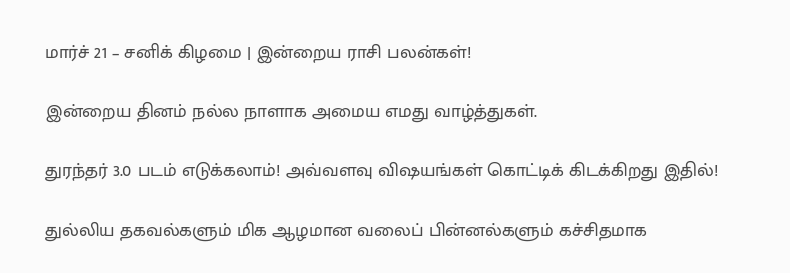மார்ச் 21 – சனிக் கிழமை | இன்றைய ராசி பலன்கள்!

இன்றைய தினம் நல்ல நாளாக அமைய எமது வாழ்த்துகள்.

துரந்தர் 3.0 படம் எடுக்கலாம்! அவ்வளவு விஷயங்கள் கொட்டிக் கிடக்கிறது இதில்!

துல்லிய தகவல்களும் மிக ஆழமான வலைப் பின்னல்களும் கச்சிதமாக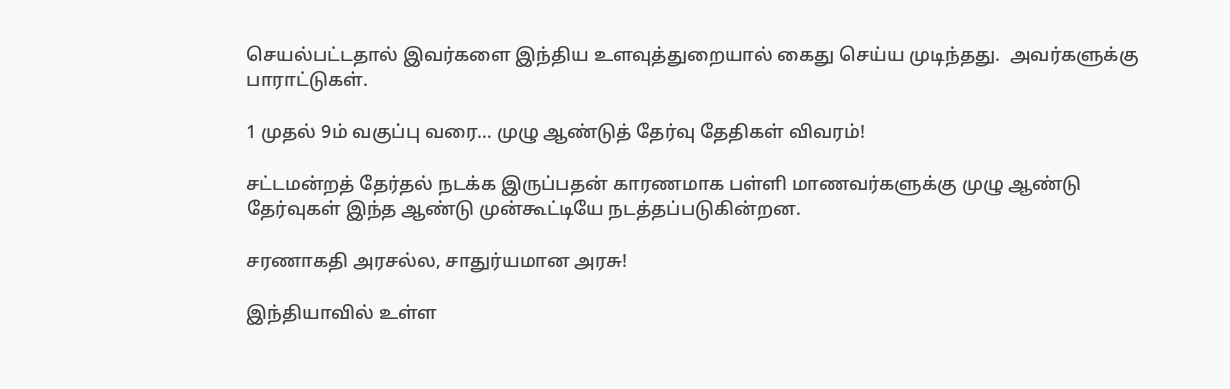செயல்பட்டதால் இவர்களை இந்திய உளவுத்துறையால் கைது செய்ய முடிந்தது.  அவர்களுக்கு பாராட்டுகள்.

1 முதல் 9ம் வகுப்பு வரை… முழு ஆண்டுத் தேர்வு தேதிகள் விவரம்!

சட்டமன்றத் தேர்தல் நடக்க இருப்பதன் காரணமாக பள்ளி மாணவர்களுக்கு முழு ஆண்டு தேர்வுகள் இந்த ஆண்டு முன்கூட்டியே நடத்தப்படுகின்றன.

சரணாகதி அரசல்ல, சாதுர்யமான அரசு!

இந்தியாவில் உள்ள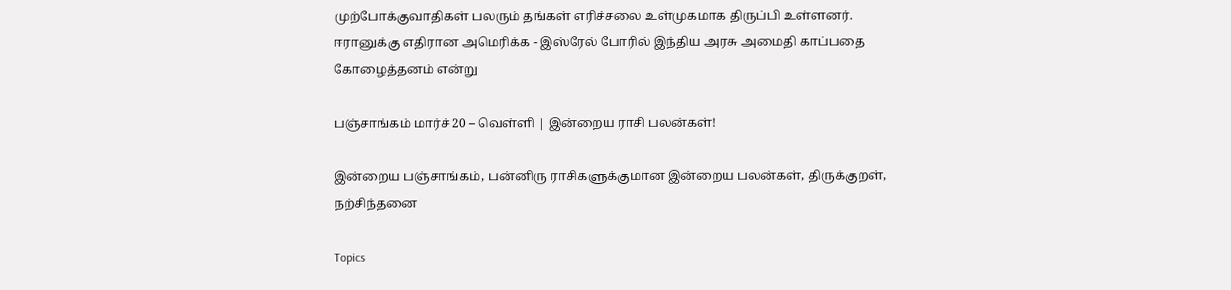முற்போக்குவாதிகள் பலரும் தங்கள் எரிச்சலை உள்முகமாக திருப்பி உள்ளனர். ஈரானுக்கு எதிரான அமெரிக்க - இஸ்ரேல் போரில் இந்திய அரசு அமைதி காப்பதை கோழைத்தனம் என்று

பஞ்சாங்கம் மார்ச் 20 – வெள்ளி | இன்றைய ராசி பலன்கள்!

இன்றைய பஞ்சாங்கம், பன்னிரு ராசிகளுக்குமான இன்றைய பலன்கள், திருக்குறள், நற்சிந்தனை

Topics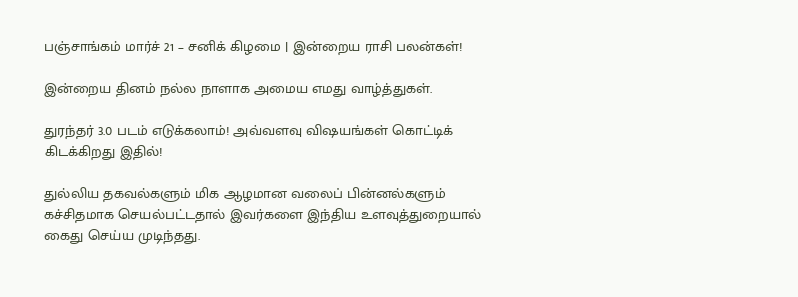பஞ்சாங்கம் மார்ச் 21 – சனிக் கிழமை | இன்றைய ராசி பலன்கள்!

இன்றைய தினம் நல்ல நாளாக அமைய எமது வாழ்த்துகள்.

துரந்தர் 3.0 படம் எடுக்கலாம்! அவ்வளவு விஷயங்கள் கொட்டிக் கிடக்கிறது இதில்!

துல்லிய தகவல்களும் மிக ஆழமான வலைப் பின்னல்களும் கச்சிதமாக செயல்பட்டதால் இவர்களை இந்திய உளவுத்துறையால் கைது செய்ய முடிந்தது.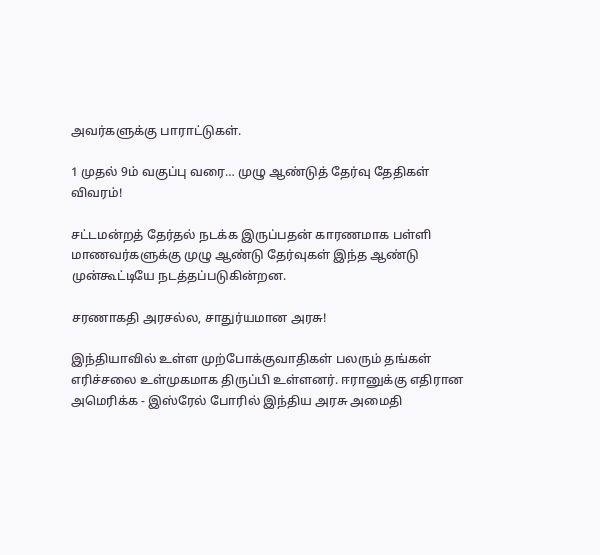அவர்களுக்கு பாராட்டுகள்.

1 முதல் 9ம் வகுப்பு வரை… முழு ஆண்டுத் தேர்வு தேதிகள் விவரம்!

சட்டமன்றத் தேர்தல் நடக்க இருப்பதன் காரணமாக பள்ளி மாணவர்களுக்கு முழு ஆண்டு தேர்வுகள் இந்த ஆண்டு முன்கூட்டியே நடத்தப்படுகின்றன.

சரணாகதி அரசல்ல, சாதுர்யமான அரசு!

இந்தியாவில் உள்ள முற்போக்குவாதிகள் பலரும் தங்கள் எரிச்சலை உள்முகமாக திருப்பி உள்ளனர். ஈரானுக்கு எதிரான அமெரிக்க - இஸ்ரேல் போரில் இந்திய அரசு அமைதி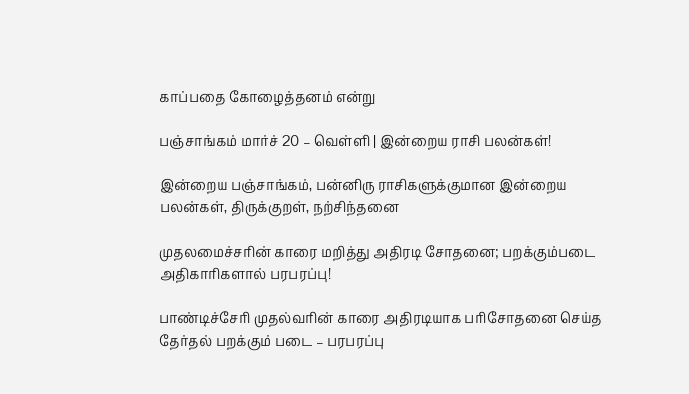காப்பதை கோழைத்தனம் என்று

பஞ்சாங்கம் மார்ச் 20 – வெள்ளி | இன்றைய ராசி பலன்கள்!

இன்றைய பஞ்சாங்கம், பன்னிரு ராசிகளுக்குமான இன்றைய பலன்கள், திருக்குறள், நற்சிந்தனை

முதலமைச்சரின் காரை மறித்து அதிரடி சோதனை; பறக்கும்படை அதிகாரிகளால் பரபரப்பு!

பாண்டிச்சேரி முதல்வரின் காரை அதிரடியாக பரிசோதனை செய்த தேர்தல் பறக்கும் படை – பரபரப்பு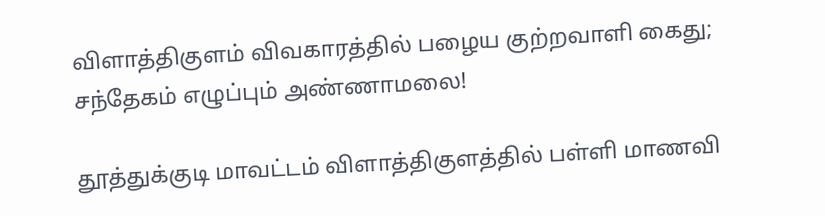விளாத்திகுளம் விவகாரத்தில் பழைய குற்றவாளி கைது; சந்தேகம் எழுப்பும் அண்ணாமலை!

தூத்துக்குடி மாவட்டம் விளாத்திகுளத்தில் பள்ளி மாணவி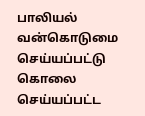பாலியல் வன்கொடுமை செய்யப்பட்டு கொலை செய்யப்பட்ட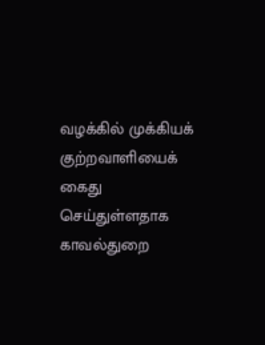வழக்கில் முக்கியக் குற்றவாளியைக் கைது செய்துள்ளதாக காவல்துறை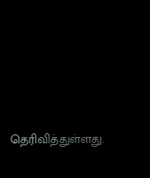தெரிவித்துள்ளது.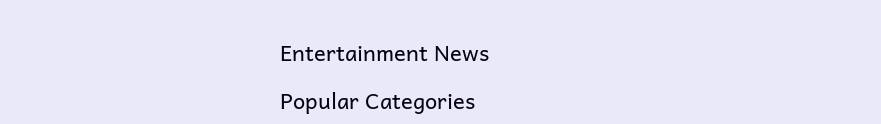Entertainment News

Popular Categories